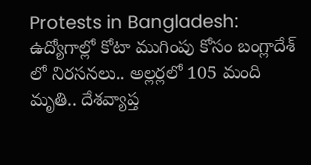Protests in Bangladesh: ఉద్యోగాల్లో కోటా ముగింపు కోసం బంగ్లాదేశ్ లో నిరసనలు.. అల్లర్లలో 105 మంది మృతి.. దేశవ్యాప్త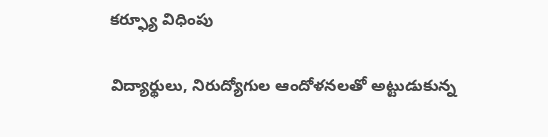కర్ఫ్యూ విధింపు

విద్యార్థులు, నిరుద్యోగుల ఆందోళనలతో అట్టుడుకున్న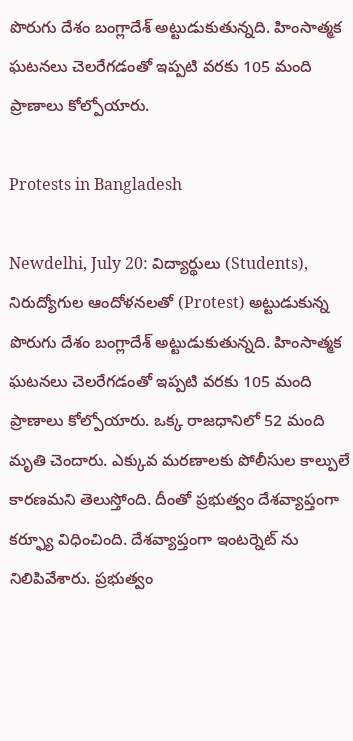పొరుగు దేశం బంగ్లాదేశ్‌ అట్టుడుకుతున్నది. హింసాత్మక ఘటనలు చెలరేగడంతో ఇప్పటి వరకు 105 మంది ప్రాణాలు కోల్పోయారు.

Protests in Bangladesh

Newdelhi, July 20: విద్యార్థులు (Students), నిరుద్యోగుల ఆందోళనలతో (Protest) అట్టుడుకున్న పొరుగు దేశం బంగ్లాదేశ్‌ అట్టుడుకుతున్నది. హింసాత్మక ఘటనలు చెలరేగడంతో ఇప్పటి వరకు 105 మంది ప్రాణాలు కోల్పోయారు. ఒక్క రాజధానిలో 52 మంది మృతి చెందారు. ఎక్కువ మరణాలకు పోలీసుల కాల్పులే కారణమని తెలుస్తోంది. దీంతో ప్రభుత్వం దేశవ్యాప్తంగా కర్ఫ్యూ విధించింది. దేశవ్యాప్తంగా ఇంటర్నెట్‌ ను నిలిపివేశారు. ప్రభుత్వం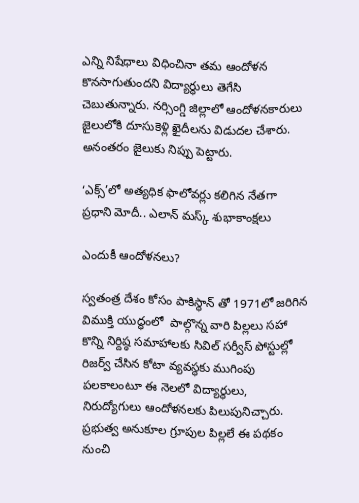ఎన్ని నిషేధాలు విధించినా తమ ఆందోళన కొనసాగుతుందని విద్యార్థులు తెగేసి చెబుతున్నారు. నర్సింగ్డి జిల్లాలో ఆందోళనకారులు జైలులోకి దూసుకెళ్లి ఖైదీలను విడుదల చేశారు. అనంతరం జైలుకు నిప్పు పెట్టారు.

‘ఎక్స్’లో అత్యధిక ఫాలోవర్లు కలిగిన నేతగా ప్రధాని మోదీ.. ఎలాన్ మస్క్ శుభాకాంక్షలు

ఎందుకీ ఆందోళనలు?

స్వతంత్ర దేశం కోసం పాకిస్థాన్‌ తో 1971లో జరిగిన విముక్తి యుద్ధంలో  పాల్గొన్న వారి పిల్లలు సహా కొన్ని నిర్దిష్ఠ సమాహాలకు సివిల్ సర్వీస్ పోస్టుల్లో రిజర్వ్ చేసిన కోటా వ్యవస్థకు ముగింపు పలకాలంటూ ఈ నెలలో విద్యార్థులు, నిరుద్యోగులు ఆందోళనలకు పిలుపునిచ్చారు. ప్రభుత్వ అనుకూల గ్రూపుల పిల్లలే ఈ పథకం నుంచి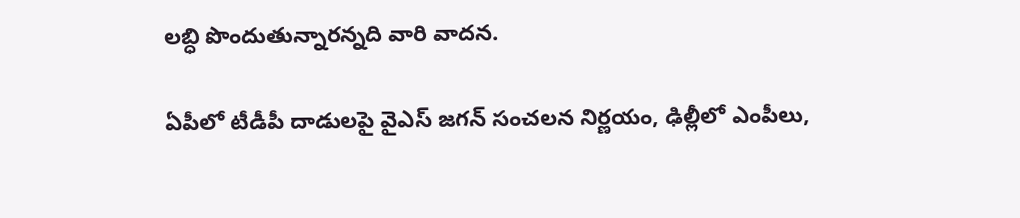లబ్ధి పొందుతున్నారన్నది వారి వాదన.

ఏపీలో టీడీపీ దాడుల‌పై వైఎస్ జ‌గ‌న్ సంచ‌ల‌న నిర్ణ‌యం, ఢిల్లీలో ఎంపీలు,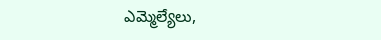ఎమ్మెల్యేలు,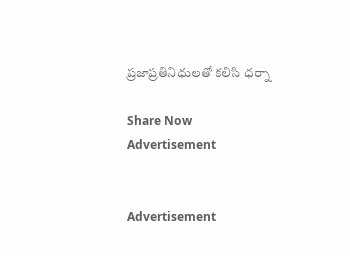ప్ర‌జాప్ర‌తినిధుల‌తో క‌లిసి ధర్నా

Share Now
Advertisement


Advertisement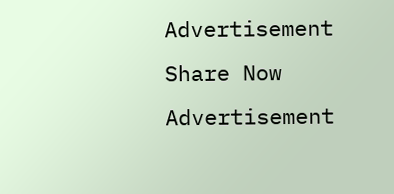Advertisement
Share Now
Advertisement